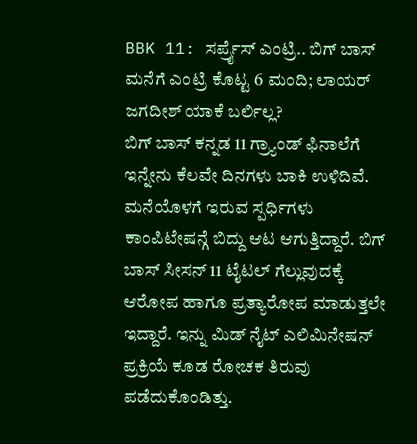BBK 11: ಸರ್ಪ್ರೈಸ್ ಎಂಟ್ರಿ.. ಬಿಗ್ ಬಾಸ್ ಮನೆಗೆ ಎಂಟ್ರಿ ಕೊಟ್ಟ 6 ಮಂದಿ; ಲಾಯರ್ ಜಗದೀಶ್ ಯಾಕೆ ಬರ್ಲಿಲ್ಲ?
ಬಿಗ್ ಬಾಸ್ ಕನ್ನಡ 11 ಗ್ರ್ಯಾಂಡ್ ಫಿನಾಲೆಗೆ ಇನ್ನೇನು ಕೆಲವೇ ದಿನಗಳು ಬಾಕಿ ಉಳಿದಿವೆ. ಮನೆಯೊಳಗೆ ಇರುವ ಸ್ಪರ್ಧಿಗಳು ಕಾಂಪಿಟೇಷನ್ಗೆ ಬಿದ್ದು ಆಟ ಆಗುತ್ತಿದ್ದಾರೆ. ಬಿಗ್ ಬಾಸ್ ಸೀಸನ್ 11 ಟೈಟಲ್ ಗೆಲ್ಲುವುದಕ್ಕೆ ಆರೋಪ ಹಾಗೂ ಪ್ರತ್ಯಾರೋಪ ಮಾಡುತ್ತಲೇ ಇದ್ದಾರೆ. ಇನ್ನು ಮಿಡ್ ನೈಟ್ ಎಲಿಮಿನೇಷನ್ ಪ್ರಕ್ರಿಯೆ ಕೂಡ ರೋಚಕ ತಿರುವು ಪಡೆದುಕೊಂಡಿತ್ತು.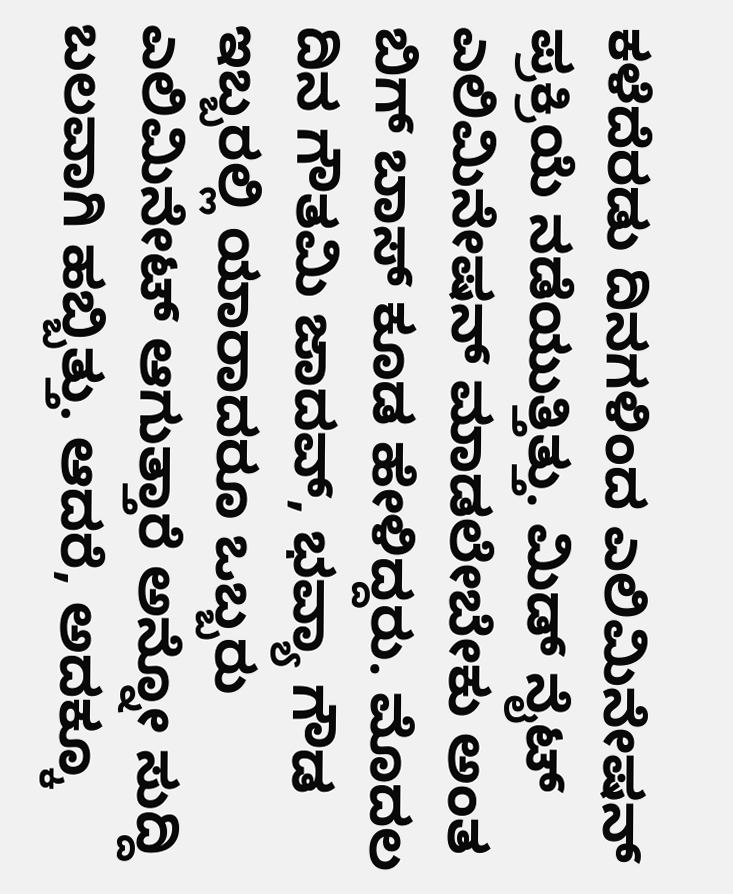ಕಳೆದೆರಡು ದಿನಗಳಿಂದ ಎಲಿಮಿನೇಷನ್ ಪ್ರಕ್ರಿಯೆ ನಡೆಯುತ್ತಿತ್ತು. ಮಿಡ್ ನೈಟ್ ಎಲಿಮಿನೇಷನ್ ಮಾಡಲೇಬೇಕು ಅಂತ ಬಿಗ್ ಬಾಸ್ ಕೂಡ ಹೇಳಿದ್ದರು. ಮೊದಲ ದಿನ ಗೌತಮಿ ಜಾದವ್, ಭವ್ಯಾ ಗೌಡ ಇಬ್ಬರಲ್ಲಿ ಯಾರಾದರೂ ಒಬ್ಬರು ಎಲಿಮಿನೇಟ್ ಆಗುತ್ತಾರೆ ಅನ್ನೋ ಸುದ್ದಿ ಬಲವಾಗಿ ಹಬ್ಬಿತ್ತು. ಆದರೆ, ಅದಕ್ಕೂ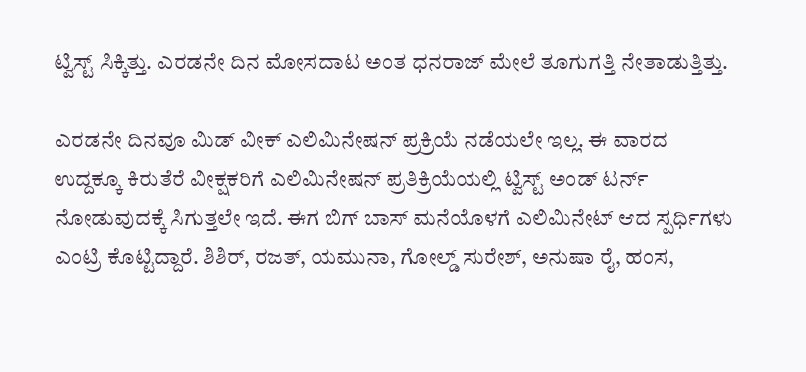ಟ್ವಿಸ್ಟ್ ಸಿಕ್ಕಿತ್ತು. ಎರಡನೇ ದಿನ ಮೋಸದಾಟ ಅಂತ ಧನರಾಜ್ ಮೇಲೆ ತೂಗುಗತ್ತಿ ನೇತಾಡುತ್ತಿತ್ತು.

ಎರಡನೇ ದಿನವೂ ಮಿಡ್ ವೀಕ್ ಎಲಿಮಿನೇಷನ್ ಪ್ರಕ್ರಿಯೆ ನಡೆಯಲೇ ಇಲ್ಲ. ಈ ವಾರದ ಉದ್ದಕ್ಕೂ ಕಿರುತೆರೆ ವೀಕ್ಷಕರಿಗೆ ಎಲಿಮಿನೇಷನ್ ಪ್ರತಿಕ್ರಿಯೆಯಲ್ಲಿ ಟ್ವಿಸ್ಟ್ ಅಂಡ್ ಟರ್ನ್ ನೋಡುವುದಕ್ಕೆ ಸಿಗುತ್ತಲೇ ಇದೆ. ಈಗ ಬಿಗ್ ಬಾಸ್ ಮನೆಯೊಳಗೆ ಎಲಿಮಿನೇಟ್ ಆದ ಸ್ಪರ್ಧಿಗಳು ಎಂಟ್ರಿ ಕೊಟ್ಟಿದ್ದಾರೆ. ಶಿಶಿರ್, ರಜತ್, ಯಮುನಾ, ಗೋಲ್ಡ್ ಸುರೇಶ್, ಅನುಷಾ ರೈ, ಹಂಸ,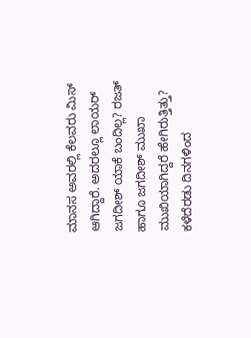ಮಾನಸ ಅವರಲ್ಲಿ ಕೆಲವರು ಮಿಸ್ ಆಗಿದ್ದಾರೆ. ಅದರಲ್ಲೂ ಲಾಯರ್ ಜಗದೀಶ್ ಯಾಕೆ ಬಂದಿಲ್ಲ? ರಜತ್ ಹಾಗೂ ಜಗದೀಶ್ ಮುಖಾ ಮುಖಿಯಾಗಿದ್ದರೆ ಹೇಗಿರುತ್ತಿತ್ತು?
ಕಳೆದೆರಡು ದಿನಗಳಿಂದ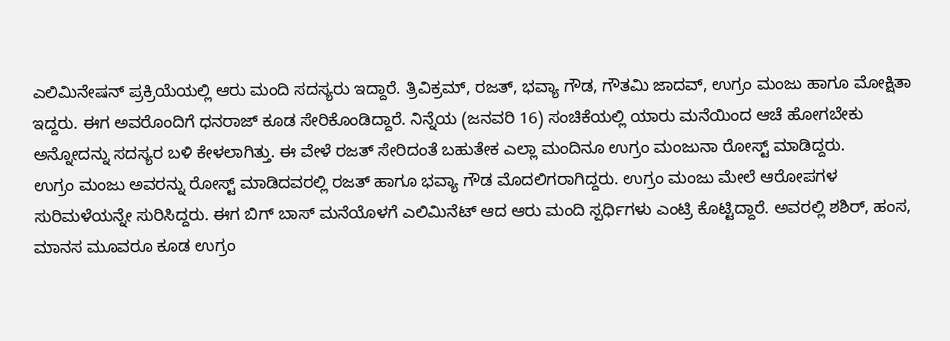ಎಲಿಮಿನೇಷನ್ ಪ್ರಕ್ರಿಯೆಯಲ್ಲಿ ಆರು ಮಂದಿ ಸದಸ್ಯರು ಇದ್ದಾರೆ. ತ್ರಿವಿಕ್ರಮ್, ರಜತ್, ಭವ್ಯಾ ಗೌಡ, ಗೌತಮಿ ಜಾದವ್, ಉಗ್ರಂ ಮಂಜು ಹಾಗೂ ಮೋಕ್ಷಿತಾ ಇದ್ದರು. ಈಗ ಅವರೊಂದಿಗೆ ಧನರಾಜ್ ಕೂಡ ಸೇರಿಕೊಂಡಿದ್ದಾರೆ. ನಿನ್ನೆಯ (ಜನವರಿ 16) ಸಂಚಿಕೆಯಲ್ಲಿ ಯಾರು ಮನೆಯಿಂದ ಆಚೆ ಹೋಗಬೇಕು ಅನ್ನೋದನ್ನು ಸದಸ್ಯರ ಬಳಿ ಕೇಳಲಾಗಿತ್ತು. ಈ ವೇಳೆ ರಜತ್ ಸೇರಿದಂತೆ ಬಹುತೇಕ ಎಲ್ಲಾ ಮಂದಿನೂ ಉಗ್ರಂ ಮಂಜುನಾ ರೋಸ್ಟ್ ಮಾಡಿದ್ದರು.
ಉಗ್ರಂ ಮಂಜು ಅವರನ್ನು ರೋಸ್ಟ್ ಮಾಡಿದವರಲ್ಲಿ ರಜತ್ ಹಾಗೂ ಭವ್ಯಾ ಗೌಡ ಮೊದಲಿಗರಾಗಿದ್ದರು. ಉಗ್ರಂ ಮಂಜು ಮೇಲೆ ಆರೋಪಗಳ ಸುರಿಮಳೆಯನ್ನೇ ಸುರಿಸಿದ್ದರು. ಈಗ ಬಿಗ್ ಬಾಸ್ ಮನೆಯೊಳಗೆ ಎಲಿಮಿನೆಟ್ ಆದ ಆರು ಮಂದಿ ಸ್ಪರ್ಧಿಗಳು ಎಂಟ್ರಿ ಕೊಟ್ಟಿದ್ದಾರೆ. ಅವರಲ್ಲಿ ಶಶಿರ್, ಹಂಸ, ಮಾನಸ ಮೂವರೂ ಕೂಡ ಉಗ್ರಂ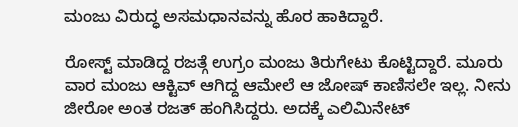ಮಂಜು ವಿರುದ್ಧ ಅಸಮಧಾನವನ್ನು ಹೊರ ಹಾಕಿದ್ದಾರೆ.

ರೋಸ್ಟ್ ಮಾಡಿದ್ದ ರಜತ್ಗೆ ಉಗ್ರಂ ಮಂಜು ತಿರುಗೇಟು ಕೊಟ್ಟಿದ್ದಾರೆ. ಮೂರು ವಾರ ಮಂಜು ಆಕ್ಟಿವ್ ಆಗಿದ್ದ ಆಮೇಲೆ ಆ ಜೋಷ್ ಕಾಣಿಸಲೇ ಇಲ್ಲ. ನೀನು ಜೀರೋ ಅಂತ ರಜತ್ ಹಂಗಿಸಿದ್ದರು. ಅದಕ್ಕೆ ಎಲಿಮಿನೇಟ್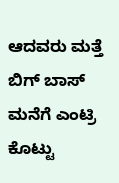ಆದವರು ಮತ್ತೆ ಬಿಗ್ ಬಾಸ್ ಮನೆಗೆ ಎಂಟ್ರಿ ಕೊಟ್ಟು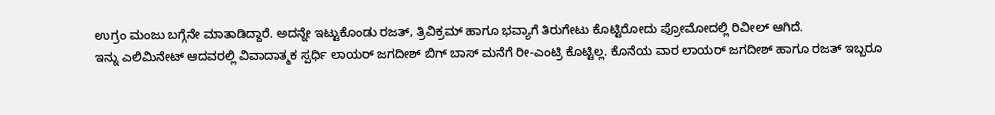ಉಗ್ರಂ ಮಂಜು ಬಗ್ಗೆನೇ ಮಾತಾಡಿದ್ದಾರೆ. ಅದನ್ನೇ ಇಟ್ಟುಕೊಂಡು ರಜತ್, ತ್ರಿವಿಕ್ರಮ್ ಹಾಗೂ ಭವ್ಯಾಗೆ ತಿರುಗೇಟು ಕೊಟ್ಟಿರೋದು ಪ್ರೋಮೋದಲ್ಲಿ ರಿವೀಲ್ ಆಗಿದೆ.
ಇನ್ನು ಎಲಿಮಿನೇಟ್ ಆದವರಲ್ಲಿ ವಿವಾದಾತ್ಮಕ ಸ್ಪರ್ಧಿ ಲಾಯರ್ ಜಗದೀಶ್ ಬಿಗ್ ಬಾಸ್ ಮನೆಗೆ ರೀ-ಎಂಟ್ರಿ ಕೊಟ್ಟಿಲ್ಲ. ಕೊನೆಯ ವಾರ ಲಾಯರ್ ಜಗದೀಶ್ ಹಾಗೂ ರಜತ್ ಇಬ್ಬರೂ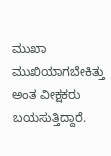ಮುಖಾ ಮುಖಿಯಾಗಬೇಕಿತ್ತು ಅಂತ ವೀಕ್ಷಕರು ಬಯಸುತ್ತಿದ್ದಾರೆ.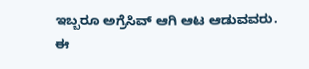ಇಬ್ಬರೂ ಅಗ್ರೆಸಿವ್ ಆಗಿ ಆಟ ಆಡುವವರು. ಈ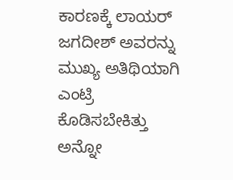ಕಾರಣಕ್ಕೆ ಲಾಯರ್ ಜಗದೀಶ್ ಅವರನ್ನು ಮುಖ್ಯ ಅತಿಥಿಯಾಗಿ ಎಂಟ್ರಿ ಕೊಡಿಸಬೇಕಿತ್ತು ಅನ್ನೋ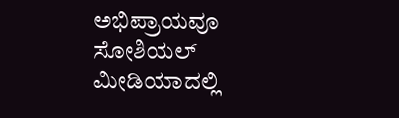ಅಭಿಪ್ರಾಯವೂ ಸೋಶಿಯಲ್ ಮೀಡಿಯಾದಲ್ಲಿ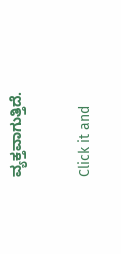ವ್ಯಕ್ತವಾಗುತ್ತಿದೆ.


Click it and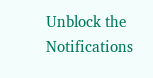Unblock the Notifications